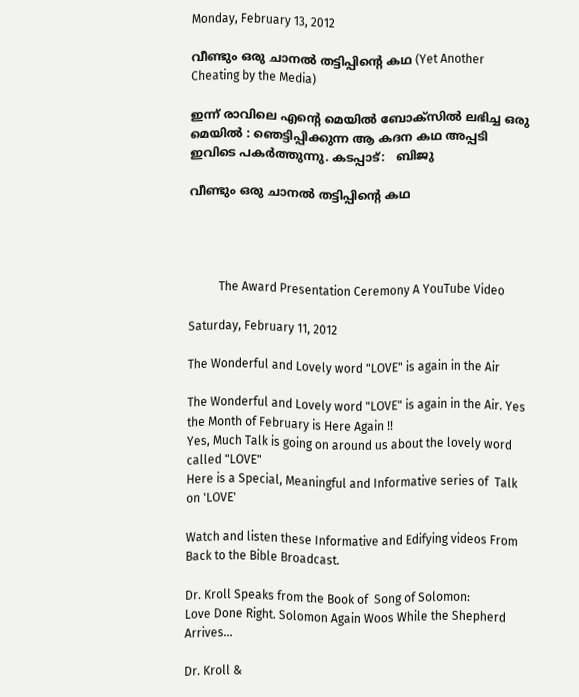Monday, February 13, 2012

വീണ്ടും ഒരു ചാനല്‍ തട്ടിപ്പിന്റെ കഥ (Yet Another Cheating by the Media)

ഇന്ന് രാവിലെ എന്റെ മെയില്‍ ബോക്സില്‍ ലഭിച്ച ഒരു മെയില്‍ : ഞെട്ടിപ്പിക്കുന്ന ആ കദന കഥ അപ്പടി ഇവിടെ പകര്‍ത്തുന്നു. കടപ്പാട്:   ബിജു

വീണ്ടും ഒരു ചാനല്‍ തട്ടിപ്പിന്റെ കഥ




          The Award Presentation Ceremony A YouTube Video

Saturday, February 11, 2012

The Wonderful and Lovely word "LOVE" is again in the Air

The Wonderful and Lovely word "LOVE" is again in the Air. Yes the Month of February is Here Again !!
Yes, Much Talk is going on around us about the lovely word called "LOVE"
Here is a Special, Meaningful and Informative series of  Talk on 'LOVE'

Watch and listen these Informative and Edifying videos From Back to the Bible Broadcast.

Dr. Kroll Speaks from the Book of  Song of Solomon:
Love Done Right. Solomon Again Woos While the Shepherd Arrives...

Dr. Kroll &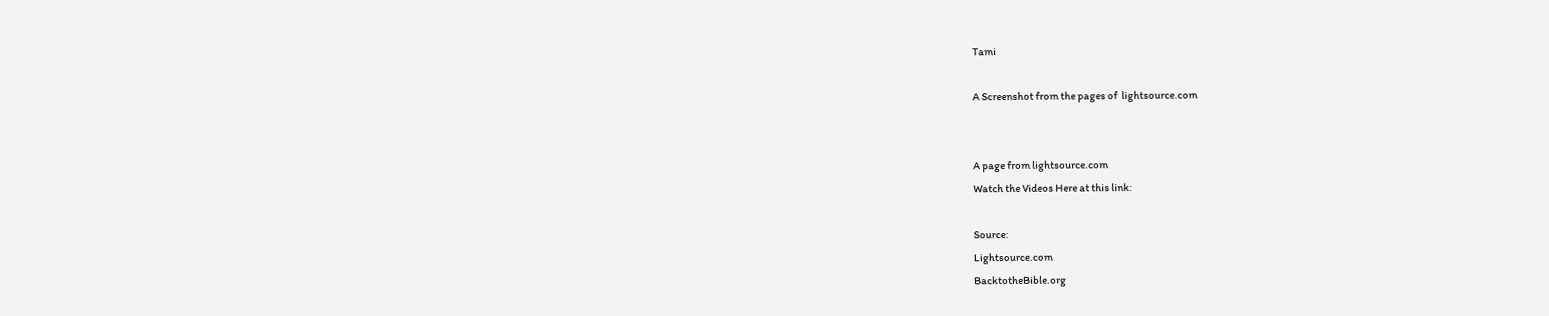Tami

A Screenshot from the pages of  lightsource.com


A page from lightsource.com
Watch the Videos Here at this link:

Source:
Lightsource.com
BacktotheBible.org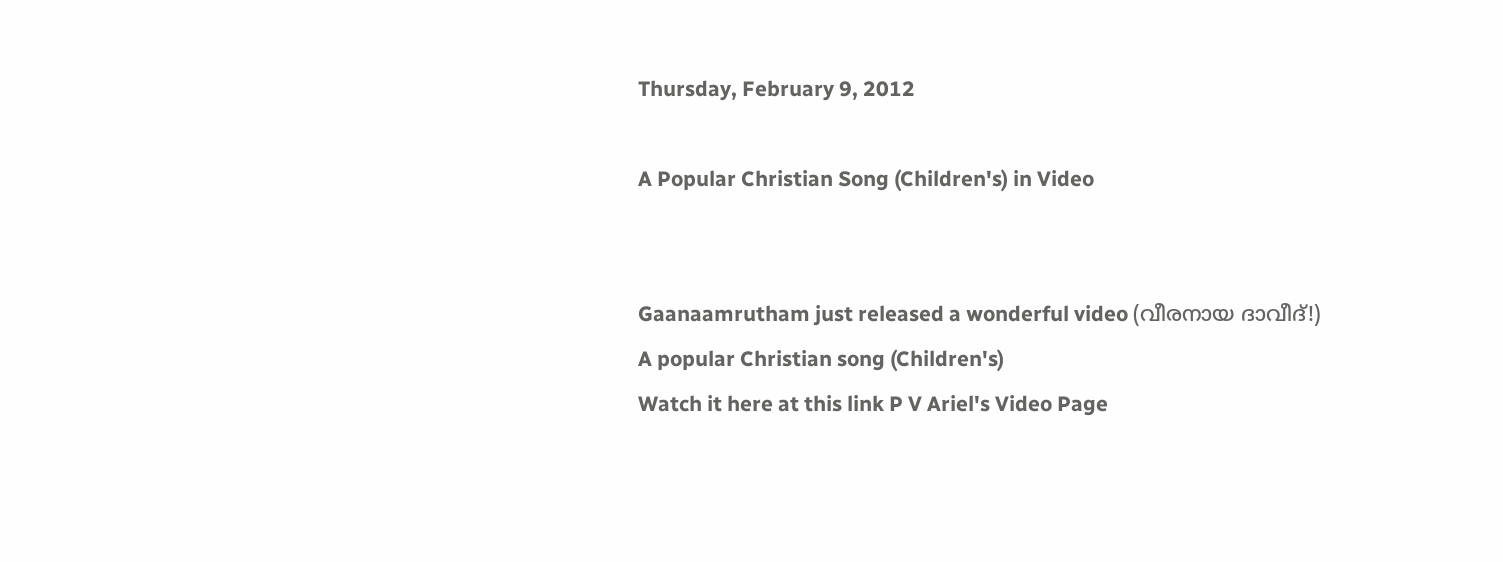Thursday, February 9, 2012

A Popular Christian Song (Children's) in Video


Gaanaamrutham just released a wonderful video (വീരനായ ദാവീദ്!)
A popular Christian song (Children's)
Watch it here at this link P V Ariel's Video Page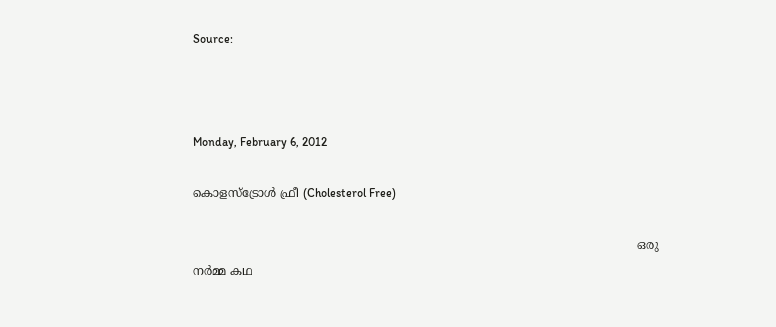Source:



Monday, February 6, 2012

കൊളസ്ട്രോള്‍ ഫ്രീ (Cholesterol Free)

                                                                                                                        ഒരു നര്‍മ്മ കഥ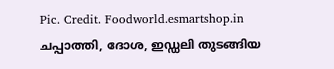Pic. Credit. Foodworld.esmartshop.in
ചപ്പാത്തി, ദോശ, ഇഡ്ഡലി തുടങ്ങിയ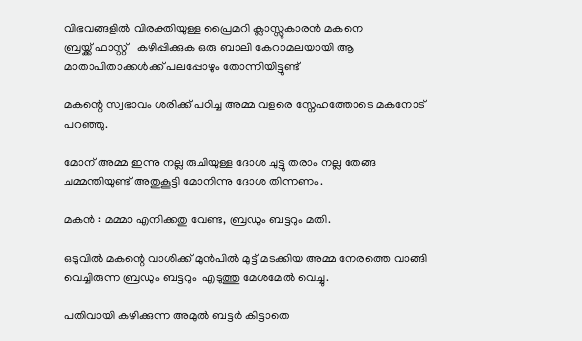വിഭവങ്ങളില്‍ വിരക്തിയുള്ള പ്രൈമറി ക്ലാസ്സുകാരന്‍ മകനെ
ബ്രയ്ക്ക് ഫാസ്റ്റ്   കഴിപ്പിക്കുക ഒരു ബാലി കേറാമലയായി ആ മാതാപിതാക്കള്‍ക്ക് പലപ്പോഴും തോന്നിയിട്ടുണ്ട്

മകന്റെ സ്വഭാവം ശരിക്ക് പഠിച്ച അമ്മ വളരെ സ്നേഹത്തോടെ മകനോട്‌ പറഞ്ഞു.

മോന് അമ്മ ഇന്നു നല്ല രുചിയുള്ള ദോശ ചുട്ടു തരാം നല്ല തേങ്ങ ചമ്മന്തിയുണ്ട് അതുകൂട്ടി മോനിന്നു ദോശ തിന്നണം.

മകന്‍ : മമ്മാ എനിക്കതു വേണ്ട, ബ്രഡും ബട്ടറും മതി.

ഒടുവില്‍ മകന്റെ വാശിക്ക് മുന്‍പില്‍ മുട്ട് മടക്കിയ അമ്മ നേരത്തെ വാങ്ങി വെച്ചിരുന്ന ബ്രഡും ബട്ടറും  എടുത്തു മേശമേല്‍ വെച്ചു.

പതിവായി കഴിക്കുന്ന അമുല്‍ ബട്ടര്‍ കിട്ടാതെ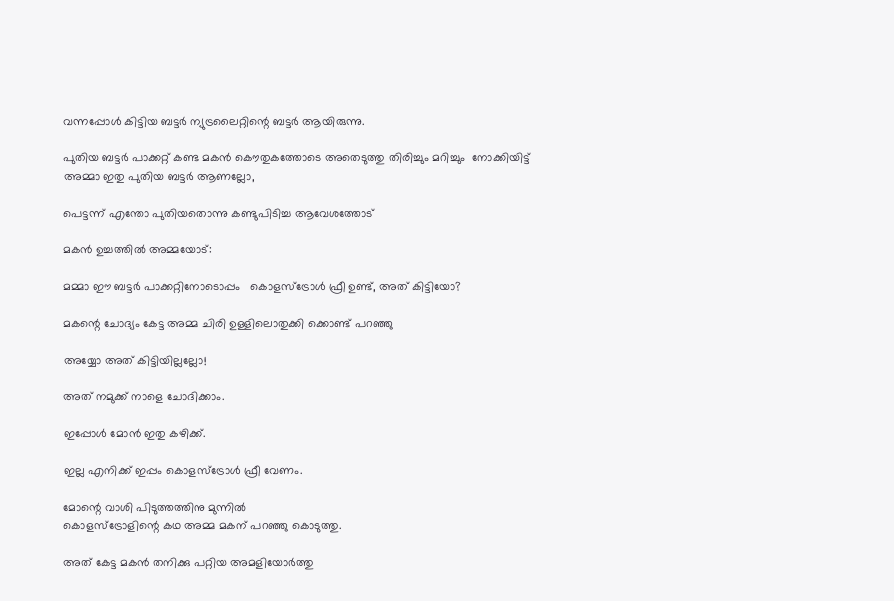വന്നപ്പോള്‍ കിട്ടിയ ബട്ടര്‍ ന്യുട്രലൈറ്റിന്റെ ബട്ടര്‍ ആയിരുന്നു.

പുതിയ ബട്ടര്‍ പാക്കറ്റ്‌ കണ്ട മകന്‍ കൌതുകത്തോടെ അതെടുത്തു തിരിച്ചും മറിച്ചും  നോക്കിയിട്ട്
അമ്മാ ഇതു പുതിയ ബട്ടര്‍ ആണല്ലോ,

പെട്ടന്ന് എന്തോ പുതിയതൊന്നു കണ്ടുപിടിച്ച ആവേശത്തോട്‌

മകന്‍ ഉച്ചത്തില്‍ അമ്മയോട്:

മമ്മാ ഈ ബട്ടര്‍ പാക്കറ്റിനോടൊപ്പം   കൊളസ്ട്രോള്‍ ഫ്രീ ഉണ്ട്, അത് കിട്ടിയോ?

മകന്റെ ചോദ്യം കേട്ട അമ്മ ചിരി ഉള്ളിലൊതുക്കി ക്കൊണ്ട് പറഞ്ഞു

അയ്യോ അത് കിട്ടിയില്ലല്ലോ!

അത് നമുക്ക് നാളെ ചോദിക്കാം.

ഇപ്പോള്‍ മോന്‍ ഇതു കഴിക്ക്.

ഇല്ല എനിക്ക് ഇപ്പം കൊളസ്ട്രോള്‍ ഫ്രീ വേണം.

മോന്റെ വാശി പിടുത്തത്തിനു മുന്നില്‍
കൊളസ്ട്രോളിന്റെ കഥ അമ്മ മകന് പറഞ്ഞു കൊടുത്തു.

അത് കേട്ട മകന്‍ തനിക്കു പറ്റിയ അമളിയോര്‍ത്തു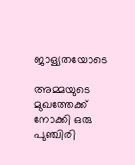ജാള്യതയോടെ

അമ്മയുടെ മുഖത്തേക്ക് നോക്കി ഒരു പുഞ്ചിരി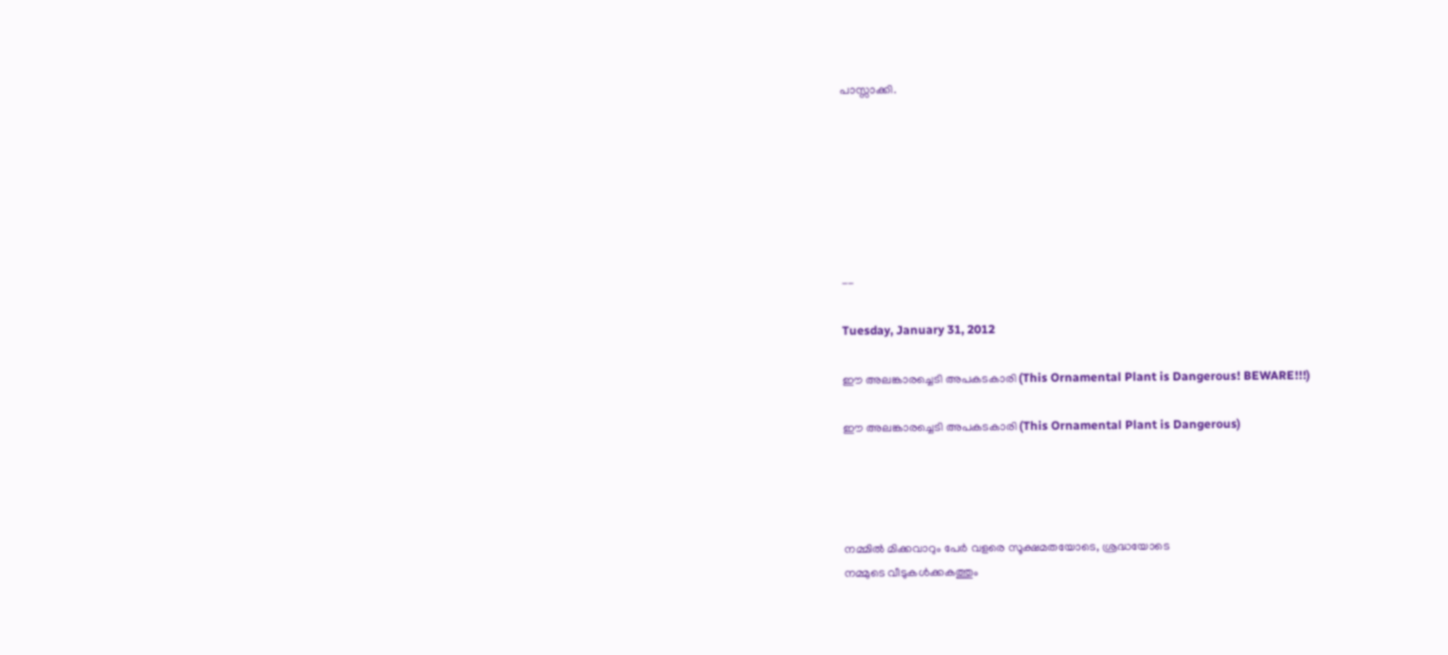പാസ്സാക്കി.







--

Tuesday, January 31, 2012

ഈ അലങ്കാരച്ചെടി അപകടകാരി (This Ornamental Plant is Dangerous! BEWARE!!!)

ഈ അലങ്കാരച്ചെടി അപകടകാരി (This Ornamental Plant is Dangerous)




നമ്മില്‍ മിക്കവാറും പേര്‍ വളരെ സൂക്ഷമതയോടെ, ശ്രദ്ധയോടെ
നമ്മുടെ വീടുകള്‍ക്കകത്തും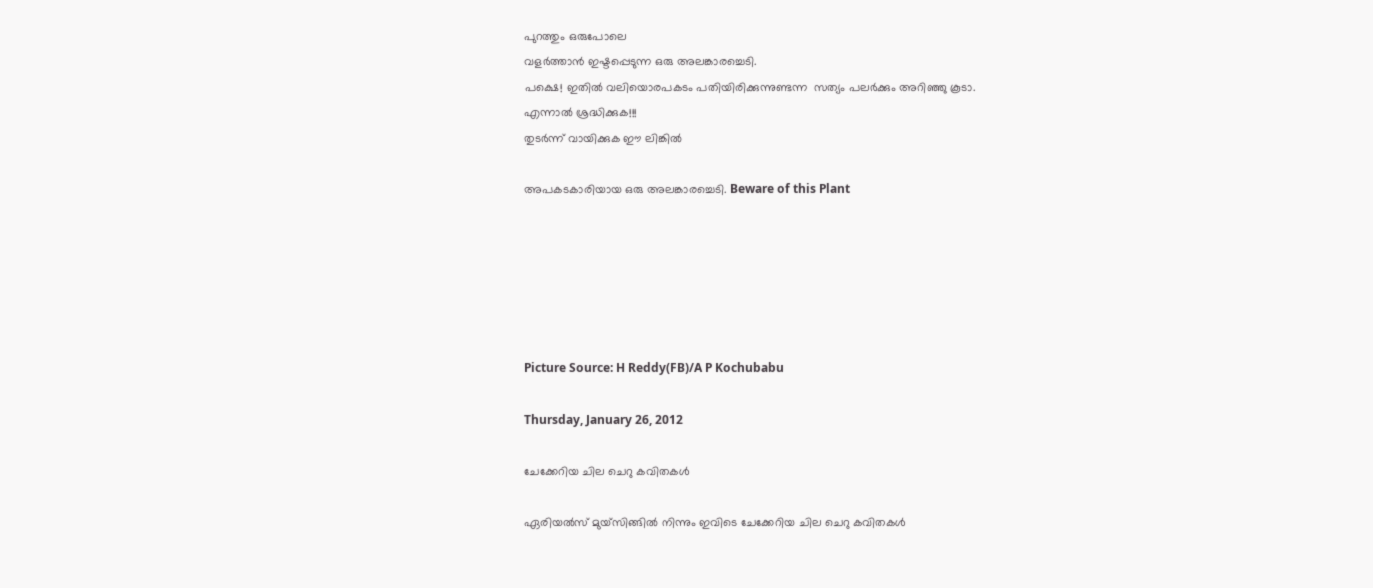പുറത്തും ഒരുപോലെ
വളര്‍ത്താന്‍ ഇഷ്ടപ്പെടുന്ന ഒരു അലങ്കാരച്ചെടി.
പക്ഷെ! ഇതില്‍ വലിയൊരപകടം പതിയിരിക്കുന്നുണ്ടന്ന  സത്യം പലര്‍ക്കും അറിഞ്ഞു കൂടാ.
എന്നാല്‍ ശ്രദ്ധിക്കുക!!!
തുടര്‍ന്ന് വായിക്കുക ഈ ലിങ്കില്‍

അപകടകാരിയായ ഒരു അലങ്കാരച്ചെടി. Beware of this Plant






Picture Source: H Reddy(FB)/A P Kochubabu

Thursday, January 26, 2012

ചേക്കേറിയ ചില ചെറു കവിതകള്‍

ഏരിയല്‍സ് മുയ്സിങ്ങില്‍ നിന്നും ഇവിടെ ചേക്കേറിയ ചില ചെറു കവിതകള്‍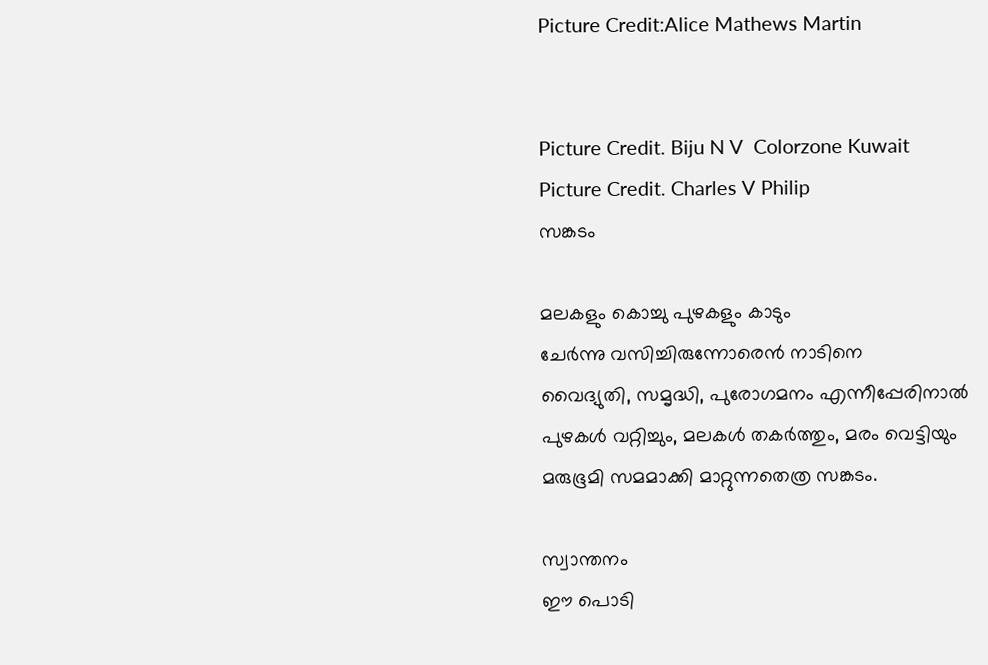Picture Credit:Alice Mathews Martin


Picture Credit. Biju N V  Colorzone Kuwait
Picture Credit. Charles V Philip
സങ്കടം

മലകളും കൊച്ചു പുഴകളും കാടും
ചേര്‍ന്നു വസിച്ചിരുന്നോരെന്‍ നാടിനെ
വൈദ്യുതി, സമൃദ്ധി, പുരോഗമനം എന്നീപ്പേരിനാല്‍
പുഴകള്‍ വറ്റിച്ചും, മലകള്‍ തകര്‍ത്തും, മരം വെട്ടിയും
മരുഭൂമി സമമാക്കി മാറ്റുന്നതെത്ര സങ്കടം.

സ്വാന്തനം
ഈ പൊടി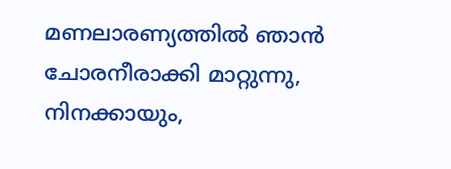മണലാരണ്യത്തില്‍ ഞാന്‍
ചോരനീരാക്കി മാറ്റുന്നു,
നിനക്കായും,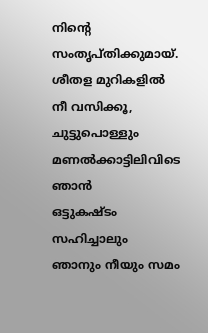നിന്‍റെ സംതൃപ്തിക്കുമായ്.
ശീതള മുറികളില്‍ നീ വസിക്കൂ,
ചുട്ടുപൊള്ളും മണല്‍ക്കാട്ടിലിവിടെ ഞാന്‍
ഒട്ടുകഷ്ടം സഹിച്ചാലും
ഞാനും നീയും സമം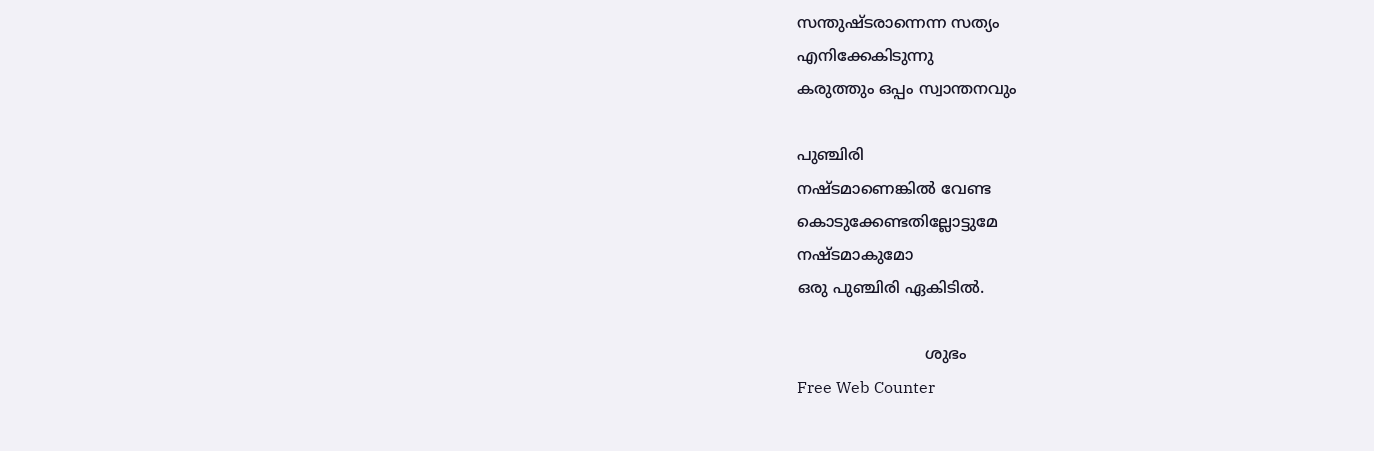സന്തുഷ്ടരാന്നെന്ന സത്യം
എനിക്കേകിടുന്നു
കരുത്തും ഒപ്പം സ്വാന്തനവും

പുഞ്ചിരി
നഷ്ടമാണെങ്കില്‍ വേണ്ട
കൊടുക്കേണ്ടതില്ലോട്ടുമേ
നഷ്ടമാകുമോ
ഒരു പുഞ്ചിരി ഏകിടില്‍.

                          ശുഭം
Free Web Counter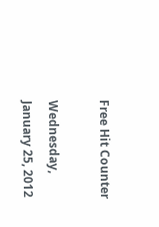Free Hit Counter

Wednesday, January 25, 2012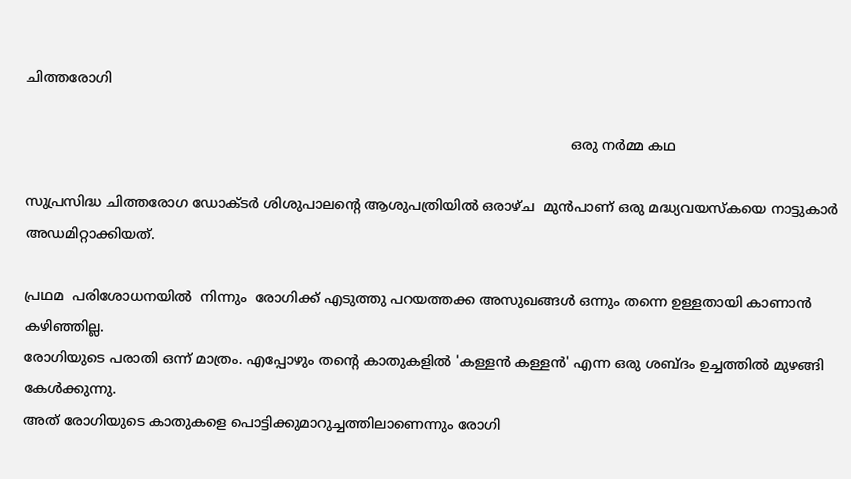ചിത്തരോഗി

                                                                                                                              ഒരു നര്‍മ്മ കഥ

സുപ്രസിദ്ധ ചിത്തരോഗ ഡോക്ടര്‍ ശിശുപാലന്റെ ആശുപത്രിയില്‍ ഒരാഴ്ച  മുന്‍പാണ് ഒരു മദ്ധ്യവയസ്കയെ നാട്ടുകാര്‍ അഡമിറ്റാക്കിയത്.

പ്രഥമ  പരിശോധനയില്‍  നിന്നും  രോഗിക്ക് എടുത്തു പറയത്തക്ക അസുഖങ്ങള്‍ ഒന്നും തന്നെ ഉള്ളതായി കാണാന്‍ കഴിഞ്ഞില്ല.
രോഗിയുടെ പരാതി ഒന്ന് മാത്രം. എപ്പോഴും തന്റെ കാതുകളില്‍ 'കള്ളന്‍ കള്ളന്‍' എന്ന ഒരു ശബ്ദം ഉച്ചത്തില്‍ മുഴങ്ങി കേള്‍ക്കുന്നു.
അത് രോഗിയുടെ കാതുകളെ പൊട്ടിക്കുമാറുച്ചത്തിലാണെന്നും രോഗി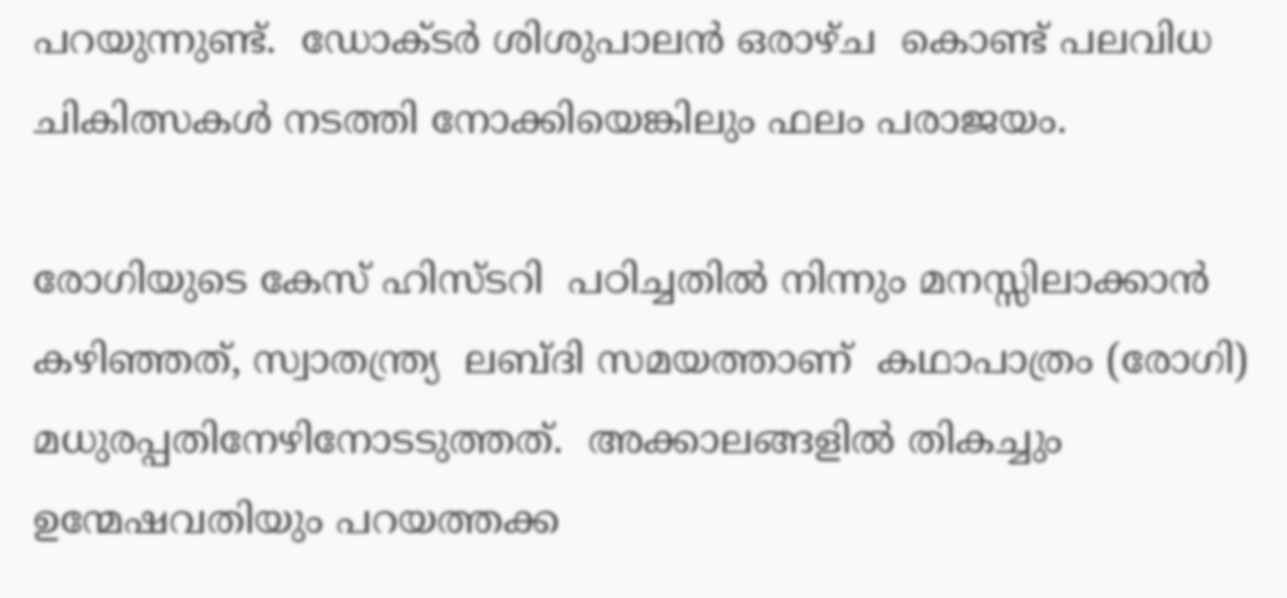പറയുന്നുണ്ട്.  ഡോക്ടര്‍ ശിശുപാലന്‍ ഒരാഴ്ച  കൊണ്ട് പലവിധ ചികിത്സകള്‍ നടത്തി നോക്കിയെങ്കിലും ഫലം പരാജയം.

രോഗിയുടെ കേസ് ഹിസ്ടറി  പഠിച്ചതില്‍ നിന്നും മനസ്സിലാക്കാന്‍ കഴിഞ്ഞത്, സ്വാതന്ത്ര്യ  ലബ്ദി സമയത്താണ്  കഥാപാത്രം (രോഗി) മധുരപ്പതിനേഴിനോടടുത്തത്‌.  അക്കാലങ്ങളില്‍ തികച്ചും ഉന്മേഷവതിയും പറയത്തക്ക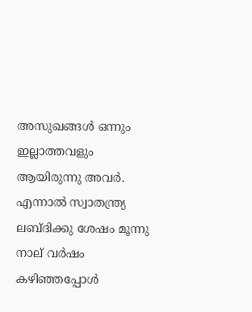അസുഖങ്ങള്‍ ഒന്നും ഇല്ലാത്തവളും ആയിരുന്നു അവര്‍.  എന്നാല്‍ സ്വാതന്ത്ര്യ ലബ്ദിക്കു ശേഷം മൂന്നു നാല് വര്‍ഷം കഴിഞ്ഞപ്പോള്‍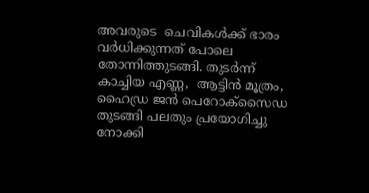അവരുടെ  ചെവികള്‍ക്ക് ഭാരം വര്‍ധിക്കുന്നത് പോലെ തോന്നിത്തുടങ്ങി. തുടര്‍ന്ന് കാച്ചിയ എണ്ണ,  ആട്ടിന്‍ മൂത്രം, ഹൈഡ്ര ജന്‍ പെറോക്സൈഡ തുടങ്ങി പലതും പ്രയോഗിച്ചു നോക്കി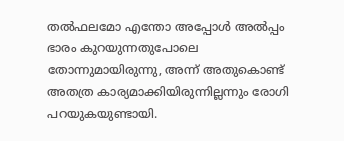തല്‍ഫലമോ എന്തോ അപ്പോള്‍ അല്‍പ്പം ഭാരം കുറയുന്നതുപോലെ തോന്നുമായിരുന്നു, അന്ന് അതുകൊണ്ട് അതത്ര കാര്യമാക്കിയിരുന്നില്ലന്നും രോഗി പറയുകയുണ്ടായി.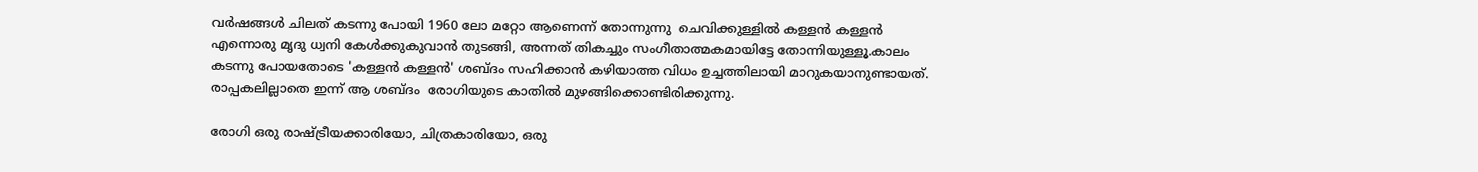വര്‍ഷങ്ങള്‍ ചിലത് കടന്നു പോയി 1960 ലോ മറ്റോ ആണെന്ന് തോന്നുന്നു  ചെവിക്കുള്ളില്‍ കള്ളന്‍ കള്ളന്‍  എന്നൊരു മൃദു ധ്വനി കേള്‍ക്കുകുവാന്‍ തുടങ്ങി, അന്നത് തികച്ചും സംഗീതാത്മകമായിട്ടേ തോന്നിയുള്ളൂ.കാലം കടന്നു പോയതോടെ 'കള്ളന്‍ കള്ളന്‍' ശബ്ദം സഹിക്കാന്‍ കഴിയാത്ത വിധം ഉച്ചത്തിലായി മാറുകയാനുണ്ടായത്.  രാപ്പകലില്ലാതെ ഇന്ന് ആ ശബ്ദം  രോഗിയുടെ കാതില്‍ മുഴങ്ങിക്കൊണ്ടിരിക്കുന്നു.

രോഗി ഒരു രാഷ്ട്രീയക്കാരിയോ, ചിത്രകാരിയോ, ഒരു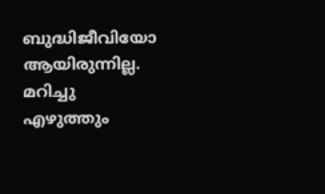ബുദ്ധിജീവിയോ ആയിരുന്നില്ല.  മറിച്ചു എഴുത്തും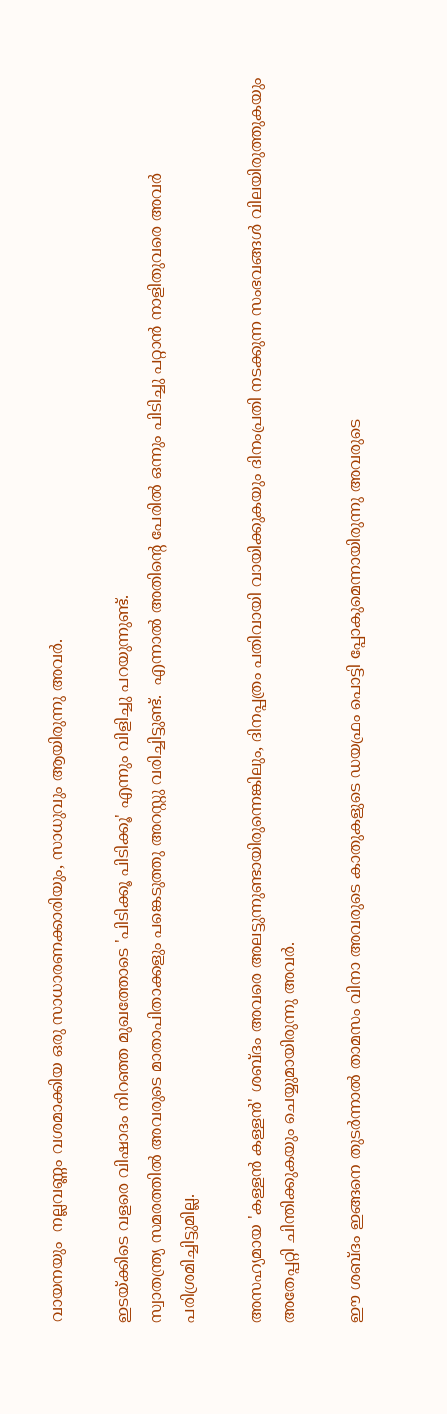വായനയും  നല്ലവണ്ണം വശമാക്കിയ ഒരു സാധാരണക്കാരിയും, സാധുവും ആയിരുന്നു അവര്‍.

ഇടയ്ക്കിടെ വളരെ വിഷാദം നിറഞ്ഞ മുഖത്തോടെ 'പിടിക്കൂ പിടിക്കൂ' എന്നും വിളിച്ചു പറയുന്നുണ്ട്.
സ്വാതന്ത്ര്യ സമരത്തില്‍ അവരുടെ മാതാപിതാക്കളും പങ്കെടുത്തു അറസ്റ്റു വരിച്ചിട്ടുണ്ട്.  എന്നാല്‍ അതിന്റെ പേരില്‍ ഒന്നും പിടിച്ചു പറ്റാന്‍ നാളിതുവരെ അവര്‍ പരിശ്രമിച്ചിട്ടുമില്ല.

അസഹ്യമായ 'കള്ളന്‍ കള്ളന്‍' ശബ്ദം അവരെ അലട്ടുന്നുണ്ടായിരുന്നെങ്കിലും, ദിനപ്പത്രം പതിവായി വായിക്കുകയും ദിനംപ്രതി നടക്കുന്ന സംഭവങ്ങള്‍ വിലയിരുത്തുകയും അതേപ്പറ്റി ചിന്തിക്കുകയും ചെയ്യുമായിരുന്നു അവര്‍.

ഈ ശബ്ദം ഇങ്ങനെ തുടര്‍ന്നാല്‍ താമസം വിനാ അവരുടെ കാതുകളുടെ ഡയഫ്രം പൊട്ടി പ്പോകുമെന്നായിരുന്നു അവരുടെ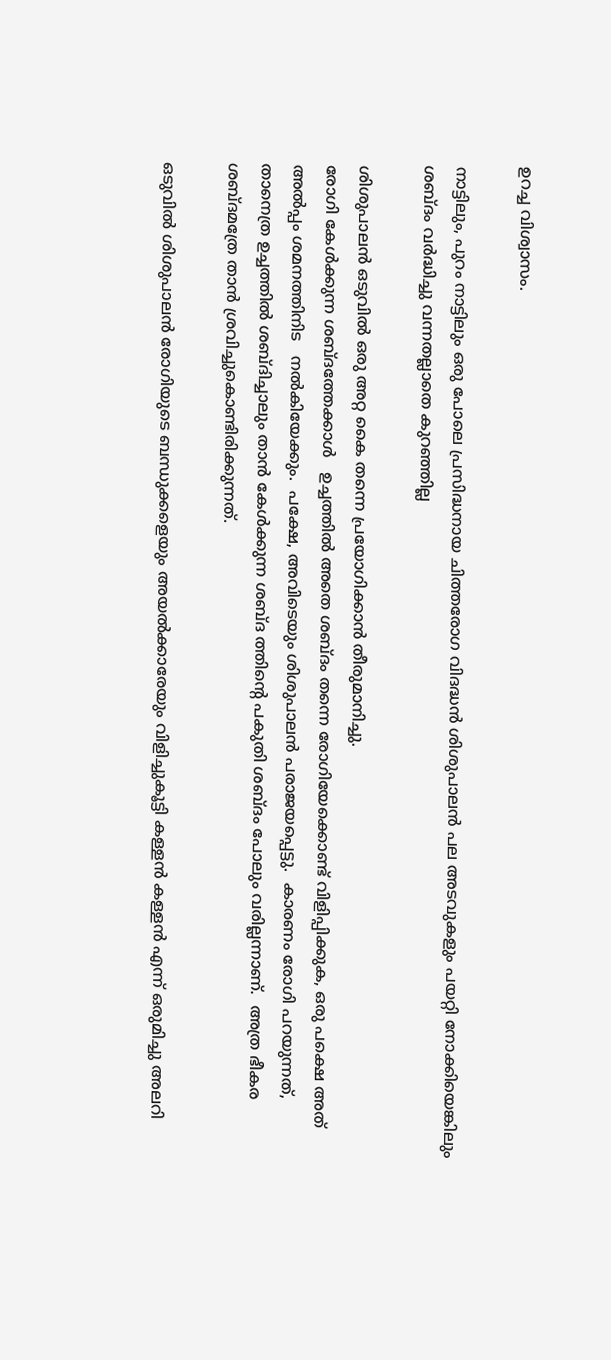ഉറച്ച വിശ്വാസം.

നാട്ടിലും, പുറം നാട്ടിലും ഒരു പോലെ പ്രസിദ്ധനായ ചിത്തരോഗ വിദദ്ധന്‍ ശിശുപാലന്‍ പല അടവുകളും പയറ്റി നോക്കിയെങ്കിലും ശബ്ദം വര്‍ദ്ധിച്ചു വന്നതല്ലാതെ കുറഞ്ഞില്ല

ശിശുപാലന്‍ ഒടുവില്‍ ഒരു അറ്റ കൈ തന്നെ പ്രയോഗിക്കാന്‍ തീരുമാനിച്ചു.
രോഗി കേള്‍ക്കുന്ന ശബ്ദത്തേക്കാള്‍   ഉച്ചത്തില്‍ അതെ ശബ്ദം തന്നെ രോഗിയേക്കൊണ്ട് വിളിപ്പിക്കുക, ഒരു പക്ഷെ അത് അല്‍പ്പം ശമനത്തിനിട   നല്‍കിയേക്കും.  പക്ഷേ, അവിടെയും ശിശുപാലന്‍ പരാജയപ്പെട്ടു.  കാരണം രോഗി പറയുന്നത്, താനെത്ര ഉച്ചത്തില്‍ ശബ്ദിച്ചാലും താന്‍ കേള്‍ക്കുന്ന ശബ്ദ ത്തിന്റെ പകുതി ശബ്ദം പോലും വരില്ലന്നാണ്.  അത്ര ഭീകര ശബ്ദമത്രേ താന്‍ ശ്രവിച്ചുകൊണ്ടിരിക്കുന്നത്.

ഒടുവില്‍ ശിശുപാലന്‍ രോഗിയുടെ ബന്ധുക്കളെയും അയല്‍ക്കാരേയും വിളിച്ചുകൂട്ടി കള്ളന്‍ കള്ളന്‍ എന്ന് ഒരുമിച്ചു അലറി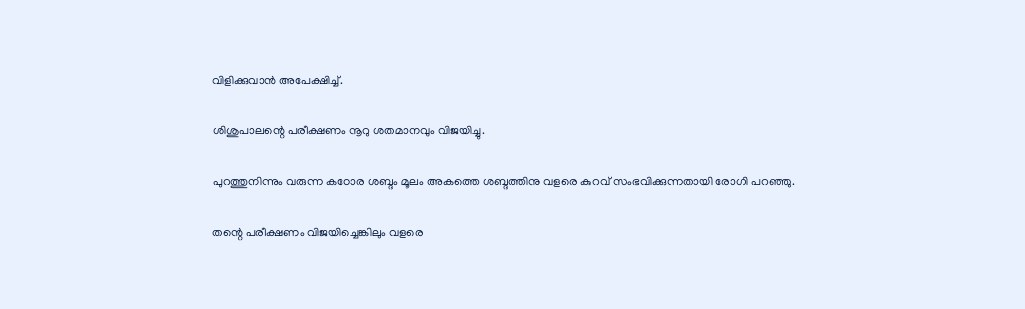വിളിക്കുവാന്‍ അപേക്ഷിച്ച്.

ശിശുപാലന്റെ പരീക്ഷണം നൂറു ശതമാനവും വിജയിച്ചു.

പുറത്തുനിന്നും വരുന്ന കഠോര ശബ്ദം മൂലം അകത്തെ ശബ്ദത്തിനു വളരെ കുറവ് സംഭവിക്കുന്നതായി രോഗി പറഞ്ഞു.

തന്റെ പരീക്ഷണം വിജയിച്ചെങ്കിലും വളരെ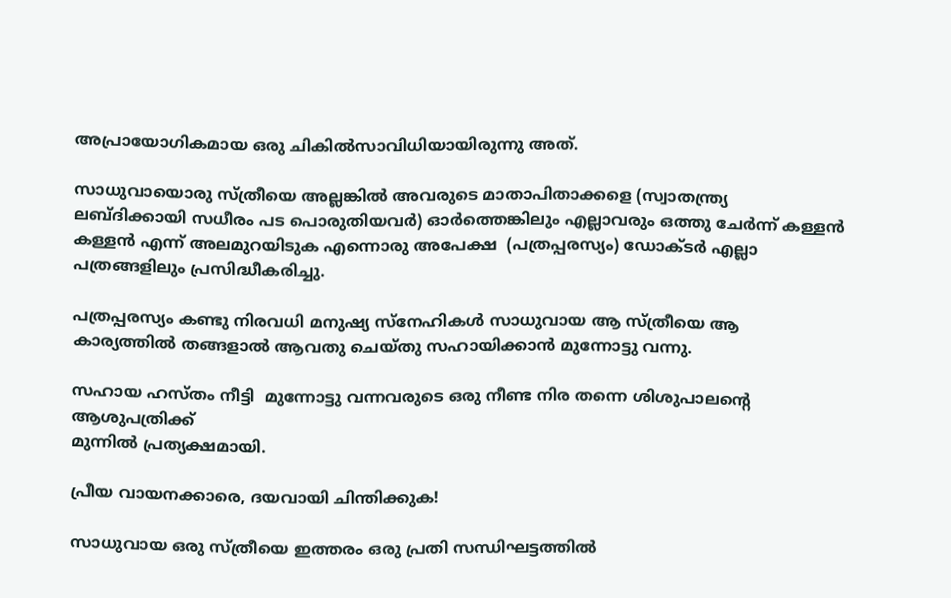അപ്രായോഗികമായ ഒരു ചികില്‍സാവിധിയായിരുന്നു അത്.

സാധുവായൊരു സ്ത്രീയെ അല്ലങ്കില്‍ അവരുടെ മാതാപിതാക്കളെ (സ്വാതന്ത്ര്യ ലബ്ദിക്കായി സധീരം പട പൊരുതിയവര്‍) ഓര്‍ത്തെങ്കിലും എല്ലാവരും ഒത്തു ചേര്‍ന്ന് കള്ളന്‍ കള്ളന്‍ എന്ന് അലമുറയിടുക എന്നൊരു അപേക്ഷ  (പത്രപ്പരസ്യം) ഡോക്ടര്‍ എല്ലാ പത്രങ്ങളിലും പ്രസിദ്ധീകരിച്ചു.

പത്രപ്പരസ്യം കണ്ടു നിരവധി മനുഷ്യ സ്നേഹികള്‍ സാധുവായ ആ സ്ത്രീയെ ആ കാര്യത്തില്‍ തങ്ങളാല്‍ ആവതു ചെയ്തു സഹായിക്കാന്‍ മുന്നോട്ടു വന്നു.

സഹായ ഹസ്തം നീട്ടി  മുന്നോട്ടു വന്നവരുടെ ഒരു നീണ്ട നിര തന്നെ ശിശുപാലന്റെ ആശുപത്രിക്ക്
മുന്നില്‍ പ്രത്യക്ഷമായി.

പ്രീയ വായനക്കാരെ, ദയവായി ചിന്തിക്കുക!

സാധുവായ ഒരു സ്ത്രീയെ ഇത്തരം ഒരു പ്രതി സന്ധിഘട്ടത്തില്‍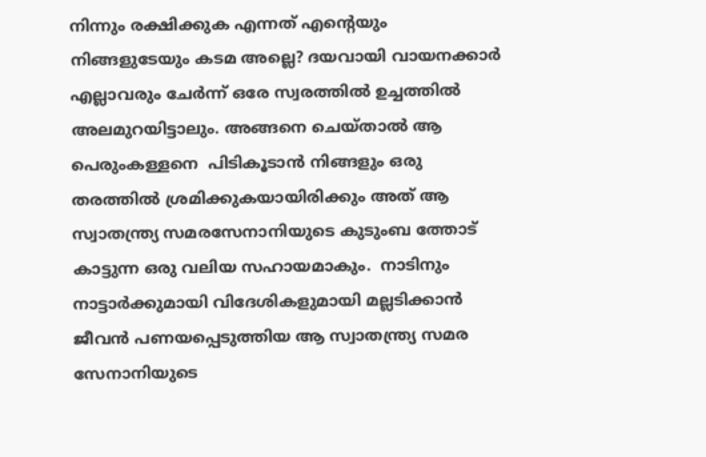നിന്നും രക്ഷിക്കുക എന്നത് എന്റെയും നിങ്ങളുടേയും കടമ അല്ലെ? ദയവായി വായനക്കാര്‍ എല്ലാവരും ചേര്‍ന്ന് ഒരേ സ്വരത്തില്‍ ഉച്ചത്തില്‍ അലമുറയിട്ടാലും. അങ്ങനെ ചെയ്‌താല്‍ ആ  പെരുംകള്ളനെ  പിടികൂടാന്‍ നിങ്ങളും ഒരു തരത്തില്‍ ശ്രമിക്കുകയായിരിക്കും അത് ആ സ്വാതന്ത്ര്യ സമരസേനാനിയുടെ കുടുംബ ത്തോട് കാട്ടുന്ന ഒരു വലിയ സഹായമാകും.  നാടിനും നാട്ടാര്‍ക്കുമായി വിദേശികളുമായി മല്ലടിക്കാന്‍ ജീവന്‍ പണയപ്പെടുത്തിയ ആ സ്വാതന്ത്ര്യ സമര സേനാനിയുടെ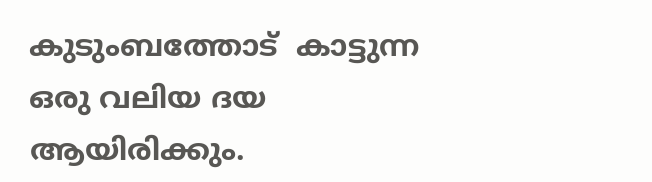കുടുംബത്തോട്  കാട്ടുന്ന ഒരു വലിയ ദയ ആയിരിക്കും.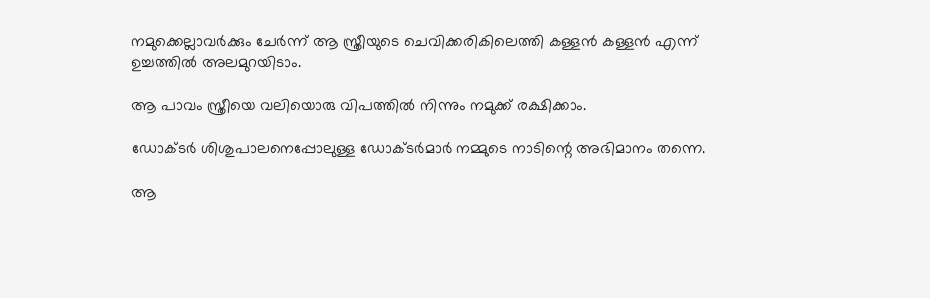നമുക്കെല്ലാവര്‍ക്കും ചേര്‍ന്ന് ആ സ്ത്രീയുടെ ചെവിക്കരികിലെത്തി കള്ളന്‍ കള്ളന്‍ എന്ന് ഉച്ചത്തില്‍ അലമുറയിടാം.

ആ പാവം സ്ത്രീയെ വലിയൊരു വിപത്തില്‍ നിന്നും നമുക്ക് രക്ഷിക്കാം.

ഡോക്ടര്‍ ശിശുപാലനെപ്പോലുള്ള ഡോക്ടര്‍മാര്‍ നമ്മുടെ നാടിന്റെ അഭിമാനം തന്നെ.

ആ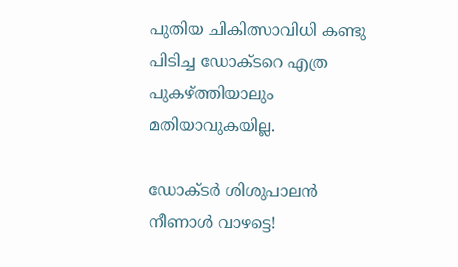പുതിയ ചികിത്സാവിധി കണ്ടു പിടിച്ച ഡോക്ടറെ എത്ര പുകഴ്ത്തിയാലും മതിയാവുകയില്ല.

ഡോക്ടര്‍ ശിശുപാലന്‍ നീണാള്‍ വാഴട്ടെ!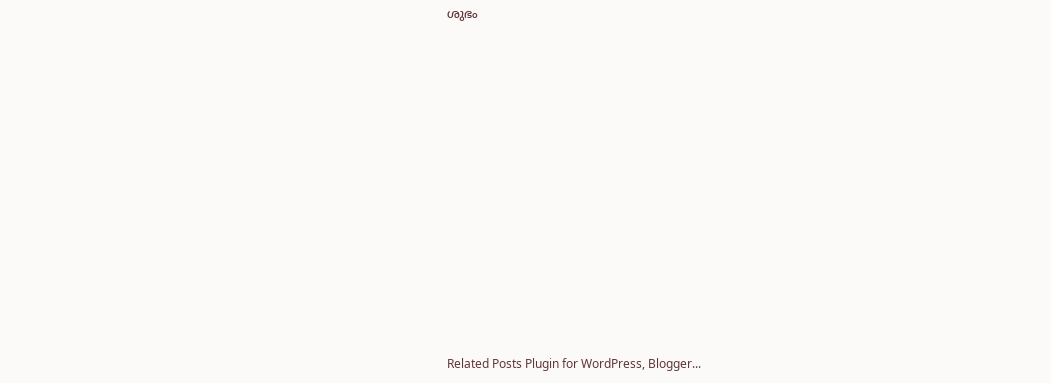ശുഭം














Related Posts Plugin for WordPress, Blogger...